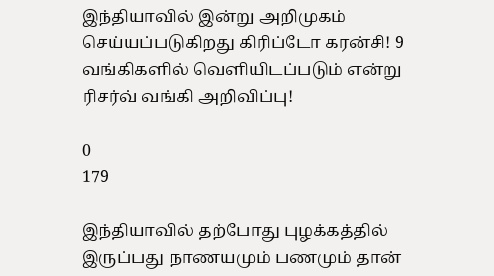இந்தியாவில் இன்று அறிமுகம் செய்யப்படுகிறது கிரிப்டோ கரன்சி! 9 வங்கிகளில் வெளியிடப்படும் என்று ரிசர்வ் வங்கி அறிவிப்பு!

0
179

இந்தியாவில் தற்போது புழக்கத்தில் இருப்பது நாணயமும் பணமும் தான்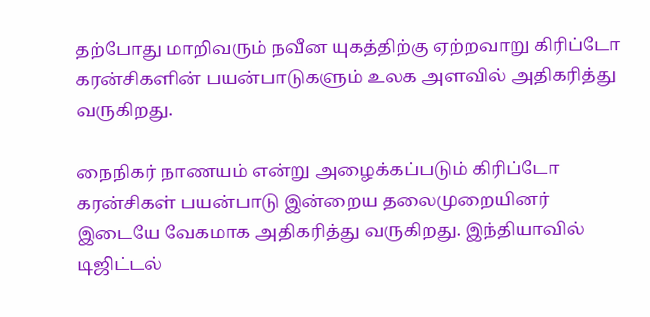தற்போது மாறிவரும் நவீன யுகத்திற்கு ஏற்றவாறு கிரிப்டோ கரன்சிகளின் பயன்பாடுகளும் உலக அளவில் அதிகரித்து வருகிறது.

நைநிகர் நாணயம் என்று அழைக்கப்படும் கிரிப்டோ கரன்சிகள் பயன்பாடு இன்றைய தலைமுறையினர் இடையே வேகமாக அதிகரித்து வருகிறது. இந்தியாவில் டிஜிட்டல்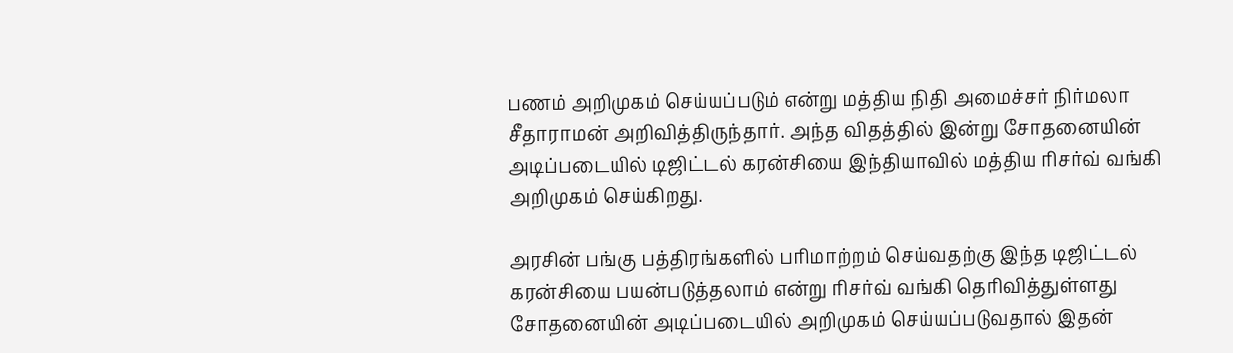பணம் அறிமுகம் செய்யப்படும் என்று மத்திய நிதி அமைச்சர் நிர்மலா சீதாராமன் அறிவித்திருந்தார். அந்த விதத்தில் இன்று சோதனையின் அடிப்படையில் டிஜிட்டல் கரன்சியை இந்தியாவில் மத்திய ரிசர்வ் வங்கி அறிமுகம் செய்கிறது.

அரசின் பங்கு பத்திரங்களில் பரிமாற்றம் செய்வதற்கு இந்த டிஜிட்டல் கரன்சியை பயன்படுத்தலாம் என்று ரிசர்வ் வங்கி தெரிவித்துள்ளது சோதனையின் அடிப்படையில் அறிமுகம் செய்யப்படுவதால் இதன்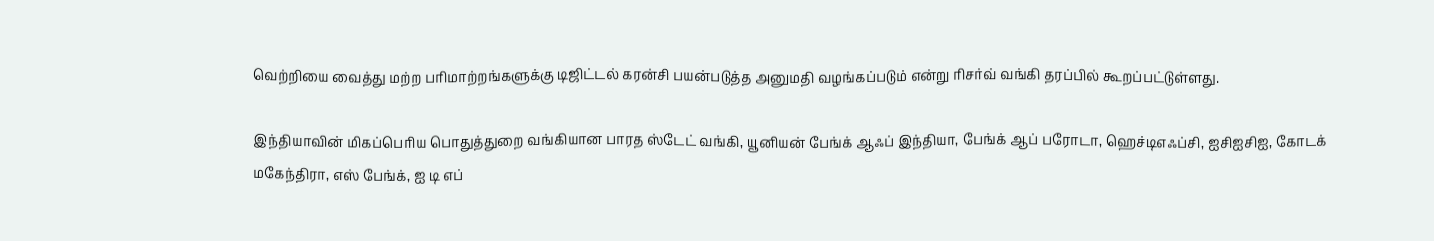வெற்றியை வைத்து மற்ற பரிமாற்றங்களுக்கு டிஜிட்டல் கரன்சி பயன்படுத்த அனுமதி வழங்கப்படும் என்று ரிசர்வ் வங்கி தரப்பில் கூறப்பட்டுள்ளது.

இந்தியாவின் மிகப்பெரிய பொதுத்துறை வங்கியான பாரத ஸ்டேட் வங்கி, யூனியன் பேங்க் ஆஃப் இந்தியா, பேங்க் ஆப் பரோடா, ஹெச்டிஎஃப்சி, ஐசிஐசிஐ, கோடக் மகேந்திரா, எஸ் பேங்க், ஐ டி எப்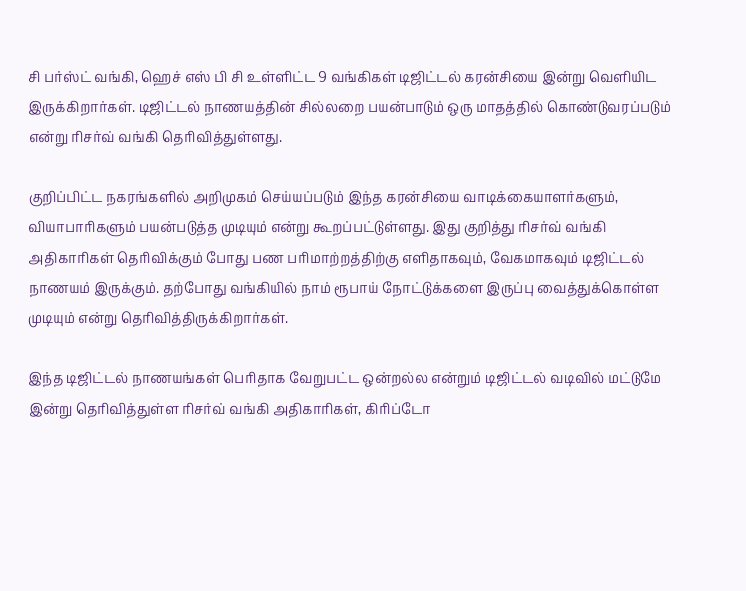சி பர்ஸ்ட் வங்கி, ஹெச் எஸ் பி சி உள்ளிட்ட 9 வங்கிகள் டிஜிட்டல் கரன்சியை இன்று வெளியிட இருக்கிறார்கள். டிஜிட்டல் நாணயத்தின் சில்லறை பயன்பாடும் ஒரு மாதத்தில் கொண்டுவரப்படும் என்று ரிசர்வ் வங்கி தெரிவித்துள்ளது.

குறிப்பிட்ட நகரங்களில் அறிமுகம் செய்யப்படும் இந்த கரன்சியை வாடிக்கையாளர்களும், வியாபாரிகளும் பயன்படுத்த முடியும் என்று கூறப்பட்டுள்ளது. இது குறித்து ரிசர்வ் வங்கி அதிகாரிகள் தெரிவிக்கும் போது பண பரிமாற்றத்திற்கு எளிதாகவும், வேகமாகவும் டிஜிட்டல் நாணயம் இருக்கும். தற்போது வங்கியில் நாம் ரூபாய் நோட்டுக்களை இருப்பு வைத்துக்கொள்ள முடியும் என்று தெரிவித்திருக்கிறார்கள்.

இந்த டிஜிட்டல் நாணயங்கள் பெரிதாக வேறுபட்ட ஒன்றல்ல என்றும் டிஜிட்டல் வடிவில் மட்டுமே இன்று தெரிவித்துள்ள ரிசர்வ் வங்கி அதிகாரிகள், கிரிப்டோ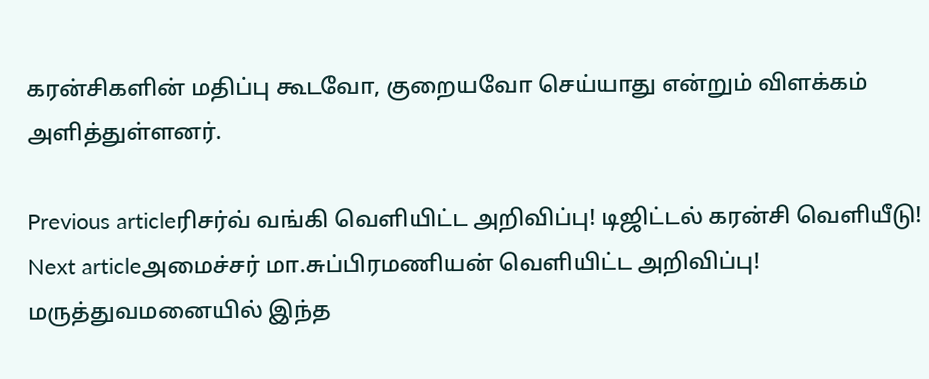கரன்சிகளின் மதிப்பு கூடவோ, குறையவோ செய்யாது என்றும் விளக்கம் அளித்துள்ளனர்.

Previous articleரிசர்வ் வங்கி வெளியிட்ட அறிவிப்பு! டிஜிட்டல் கரன்சி வெளியீடு!
Next articleஅமைச்சர் மா.சுப்பிரமணியன் வெளியிட்ட அறிவிப்பு! மருத்துவமனையில் இந்த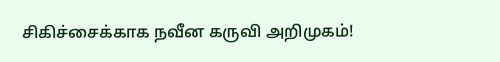சிகிச்சைக்காக நவீன கருவி அறிமுகம்!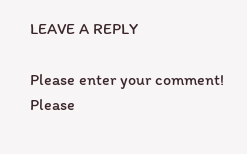LEAVE A REPLY

Please enter your comment!
Please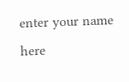enter your name here